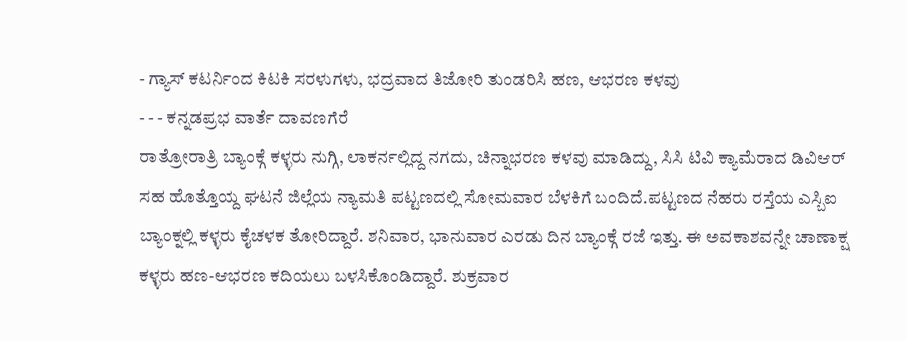- ಗ್ಯಾಸ್ ಕಟರ್ನಿಂದ ಕಿಟಕಿ ಸರಳುಗಳು, ಭದ್ರವಾದ ತಿಜೋರಿ ತುಂಡರಿಸಿ ಹಣ, ಆಭರಣ ಕಳವು
- - - ಕನ್ನಡಪ್ರಭ ವಾರ್ತೆ ದಾವಣಗೆರೆ
ರಾತ್ರೋರಾತ್ರಿ ಬ್ಯಾಂಕ್ಗೆ ಕಳ್ಳರು ನುಗ್ಗಿ, ಲಾಕರ್ನಲ್ಲಿದ್ದ ನಗದು, ಚಿನ್ನಾಭರಣ ಕಳವು ಮಾಡಿದ್ದು, ಸಿಸಿ ಟಿವಿ ಕ್ಯಾಮೆರಾದ ಡಿವಿಆರ್ ಸಹ ಹೊತ್ತೊಯ್ದ ಘಟನೆ ಜಿಲ್ಲೆಯ ನ್ಯಾಮತಿ ಪಟ್ಟಣದಲ್ಲಿ ಸೋಮವಾರ ಬೆಳಕಿಗೆ ಬಂದಿದೆ.ಪಟ್ಟಣದ ನೆಹರು ರಸ್ತೆಯ ಎಸ್ಬಿಐ ಬ್ಯಾಂಕ್ನಲ್ಲಿ ಕಳ್ಳರು ಕೈಚಳಕ ತೋರಿದ್ದಾರೆ. ಶನಿವಾರ, ಭಾನುವಾರ ಎರಡು ದಿನ ಬ್ಯಾಂಕ್ಗೆ ರಜೆ ಇತ್ತು. ಈ ಅವಕಾಶವನ್ನೇ ಚಾಣಾಕ್ಷ ಕಳ್ಳರು ಹಣ-ಆಭರಣ ಕದಿಯಲು ಬಳಸಿಕೊಂಡಿದ್ದಾರೆ. ಶುಕ್ರವಾರ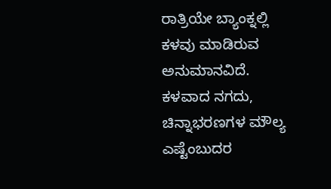ರಾತ್ರಿಯೇ ಬ್ಯಾಂಕ್ನಲ್ಲಿ ಕಳವು ಮಾಡಿರುವ ಅನುಮಾನವಿದೆ. ಕಳವಾದ ನಗದು, ಚಿನ್ನಾಭರಣಗಳ ಮೌಲ್ಯ ಎಷ್ಟೆಂಬುದರ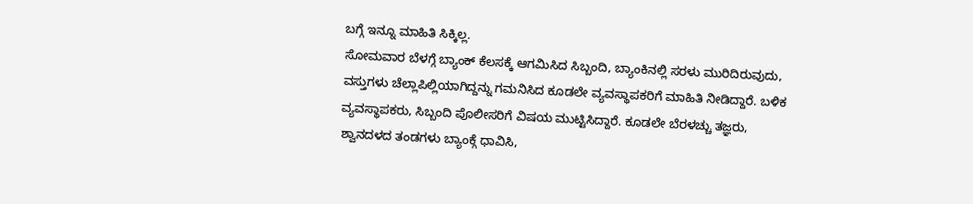ಬಗ್ಗೆ ಇನ್ನೂ ಮಾಹಿತಿ ಸಿಕ್ಕಿಲ್ಲ.
ಸೋಮವಾರ ಬೆಳಗ್ಗೆ ಬ್ಯಾಂಕ್ ಕೆಲಸಕ್ಕೆ ಆಗಮಿಸಿದ ಸಿಬ್ಬಂದಿ, ಬ್ಯಾಂಕಿನಲ್ಲಿ ಸರಳು ಮುರಿದಿರುವುದು, ವಸ್ತುಗಳು ಚೆಲ್ಲಾಪಿಲ್ಲಿಯಾಗಿದ್ದನ್ನು ಗಮನಿಸಿದ ಕೂಡಲೇ ವ್ಯವಸ್ಥಾಪಕರಿಗೆ ಮಾಹಿತಿ ನೀಡಿದ್ದಾರೆ. ಬಳಿಕ ವ್ಯವಸ್ಥಾಪಕರು, ಸಿಬ್ಬಂದಿ ಪೊಲೀಸರಿಗೆ ವಿಷಯ ಮುಟ್ಟಿಸಿದ್ದಾರೆ. ಕೂಡಲೇ ಬೆರಳಚ್ಚು ತಜ್ಞರು, ಶ್ವಾನದಳದ ತಂಡಗಳು ಬ್ಯಾಂಕ್ಗೆ ಧಾವಿಸಿ,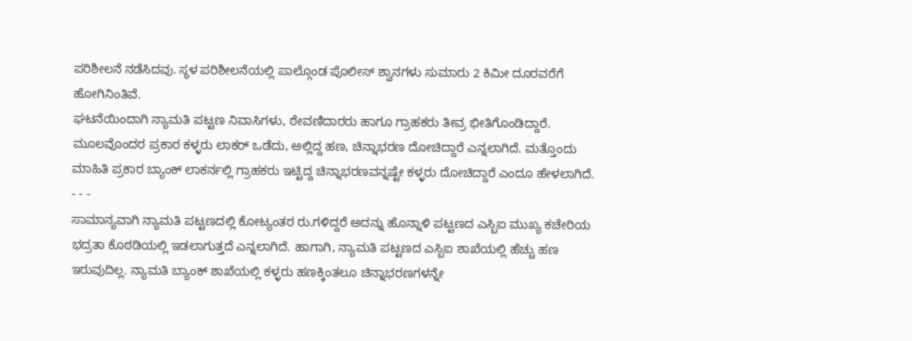ಪರಿಶೀಲನೆ ನಡೆಸಿದವು. ಸ್ಥಳ ಪರಿಶೀಲನೆಯಲ್ಲಿ ಪಾಲ್ಗೊಂಡ ಪೊಲೀಸ್ ಶ್ವಾನಗಳು ಸುಮಾರು 2 ಕಿಮೀ ದೂರವರೆಗೆ ಹೋಗಿನಿಂತಿವೆ.
ಘಟನೆಯಿಂದಾಗಿ ನ್ಯಾಮತಿ ಪಟ್ಟಣ ನಿವಾಸಿಗಳು, ಠೇವಣಿದಾರರು ಹಾಗೂ ಗ್ರಾಹಕರು ತೀವ್ರ ಭೀತಿಗೊಂಡಿದ್ದಾರೆ. ಮೂಲವೊಂದರ ಪ್ರಕಾರ ಕಳ್ಳರು ಲಾಕರ್ ಒಡೆದು, ಅಲ್ಲಿದ್ದ ಹಣ, ಚಿನ್ನಾಭರಣ ದೋಚಿದ್ದಾರೆ ಎನ್ನಲಾಗಿದೆ. ಮತ್ತೊಂದು ಮಾಹಿತಿ ಪ್ರಕಾರ ಬ್ಯಾಂಕ್ ಲಾಕರ್ನಲ್ಲಿ ಗ್ರಾಹಕರು ಇಟ್ಟಿದ್ದ ಚಿನ್ನಾಭರಣವನ್ನಷ್ಟೇ ಕಳ್ಳರು ದೋಚಿದ್ದಾರೆ ಎಂದೂ ಹೇಳಲಾಗಿದೆ.
- - -
ಸಾಮಾನ್ಯವಾಗಿ ನ್ಯಾಮತಿ ಪಟ್ಟಣದಲ್ಲಿ ಕೋಟ್ಯಂತರ ರು.ಗಳಿದ್ದರೆ ಅದನ್ನು ಹೊನ್ನಾಳಿ ಪಟ್ಟಣದ ಎಸ್ಬಿಐ ಮುಖ್ಯ ಕಚೇರಿಯ ಭದ್ರತಾ ಕೊಠಡಿಯಲ್ಲಿ ಇಡಲಾಗುತ್ತದೆ ಎನ್ನಲಾಗಿದೆ. ಹಾಗಾಗಿ, ನ್ಯಾಮತಿ ಪಟ್ಟಣದ ಎಸ್ಬಿಐ ಶಾಖೆಯಲ್ಲಿ ಹೆಚ್ಚು ಹಣ ಇರುವುದಿಲ್ಲ. ನ್ಯಾಮತಿ ಬ್ಯಾಂಕ್ ಶಾಖೆಯಲ್ಲಿ ಕಳ್ಳರು ಹಣಕ್ಕಿಂತಲೂ ಚಿನ್ನಾಭರಣಗಳನ್ನೇ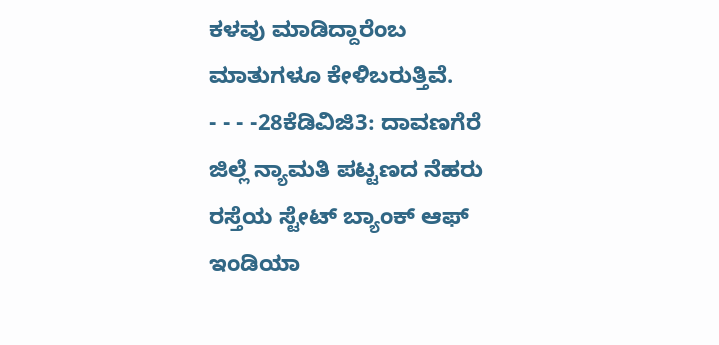ಕಳವು ಮಾಡಿದ್ದಾರೆಂಬ ಮಾತುಗಳೂ ಕೇಳಿಬರುತ್ತಿವೆ.
- - - -28ಕೆಡಿವಿಜಿ3: ದಾವಣಗೆರೆ ಜಿಲ್ಲೆ ನ್ಯಾಮತಿ ಪಟ್ಟಣದ ನೆಹರು ರಸ್ತೆಯ ಸ್ಟೇಟ್ ಬ್ಯಾಂಕ್ ಆಫ್ ಇಂಡಿಯಾ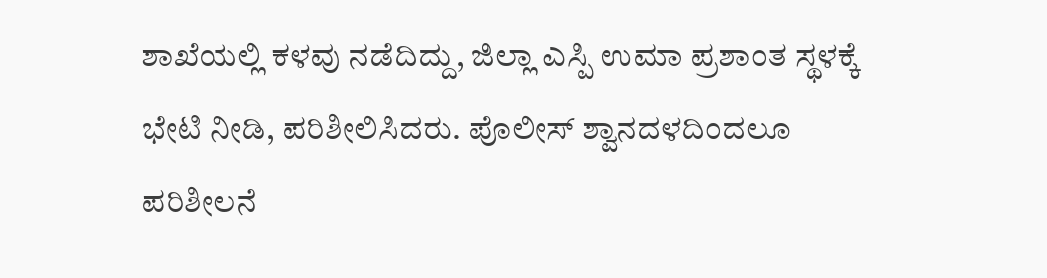ಶಾಖೆಯಲ್ಲಿ ಕಳವು ನಡೆದಿದ್ದು, ಜಿಲ್ಲಾ ಎಸ್ಪಿ ಉಮಾ ಪ್ರಶಾಂತ ಸ್ಥಳಕ್ಕೆ ಭೇಟಿ ನೀಡಿ, ಪರಿಶೀಲಿಸಿದರು. ಪೊಲೀಸ್ ಶ್ವಾನದಳದಿಂದಲೂ ಪರಿಶೀಲನೆ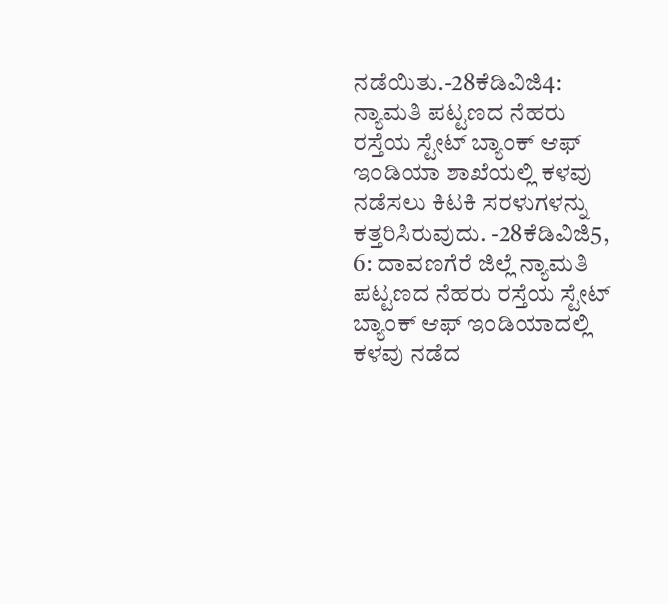ನಡೆಯಿತು.-28ಕೆಡಿವಿಜಿ4: ನ್ಯಾಮತಿ ಪಟ್ಟಣದ ನೆಹರು ರಸ್ತೆಯ ಸ್ಟೇಟ್ ಬ್ಯಾಂಕ್ ಆಫ್ ಇಂಡಿಯಾ ಶಾಖೆಯಲ್ಲಿ ಕಳವು ನಡೆಸಲು ಕಿಟಕಿ ಸರಳುಗಳನ್ನು ಕತ್ತರಿಸಿರುವುದು. -28ಕೆಡಿವಿಜಿ5, 6: ದಾವಣಗೆರೆ ಜಿಲ್ಲೆ ನ್ಯಾಮತಿ ಪಟ್ಟಣದ ನೆಹರು ರಸ್ತೆಯ ಸ್ಟೇಟ್ ಬ್ಯಾಂಕ್ ಆಫ್ ಇಂಡಿಯಾದಲ್ಲಿ ಕಳವು ನಡೆದ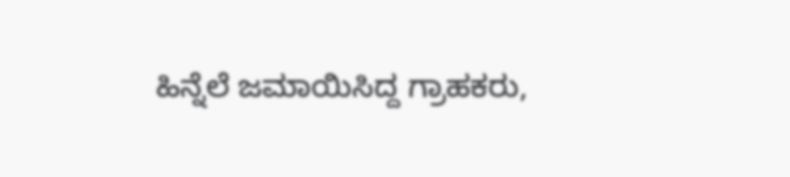ಹಿನ್ನೆಲೆ ಜಮಾಯಿಸಿದ್ದ ಗ್ರಾಹಕರು,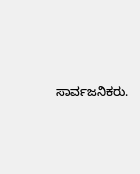ಸಾರ್ವಜನಿಕರು.